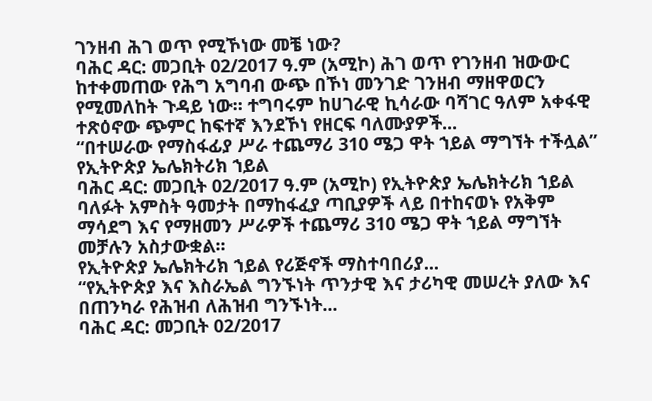ገንዘብ ሕገ ወጥ የሚኾነው መቼ ነው?
ባሕር ዳር: መጋቢት 02/2017 ዓ.ም (አሚኮ) ሕገ ወጥ የገንዘብ ዝውውር ከተቀመጠው የሕግ አግባብ ውጭ በኾነ መንገድ ገንዘብ ማዘዋወርን የሚመለከት ጉዳይ ነው። ተግባሩም ከሀገራዊ ኪሳራው ባሻገር ዓለም አቀፋዊ ተጽዕኖው ጭምር ከፍተኛ እንደኾነ የዘርፍ ባለሙያዎች...
“በተሠራው የማስፋፊያ ሥራ ተጨማሪ 310 ሜጋ ዋት ኀይል ማግኘት ተችሏል” የኢትዮጵያ ኤሌክትሪክ ኀይል
ባሕር ዳር: መጋቢት 02/2017 ዓ.ም (አሚኮ) የኢትዮጵያ ኤሌክትሪክ ኀይል ባለፉት አምስት ዓመታት በማከፋፈያ ጣቢያዎች ላይ በተከናወኑ የአቅም ማሳደግ እና የማዘመን ሥራዎች ተጨማሪ 310 ሜጋ ዋት ኀይል ማግኘት መቻሉን አስታውቋል፡፡
የኢትዮጵያ ኤሌክትሪክ ኀይል የሪጅኖች ማስተባበሪያ...
“የኢትዮጵያ እና እስራኤል ግንኙነት ጥንታዊ እና ታሪካዊ መሠረት ያለው እና በጠንካራ የሕዝብ ለሕዝብ ግንኙነት...
ባሕር ዳር: መጋቢት 02/2017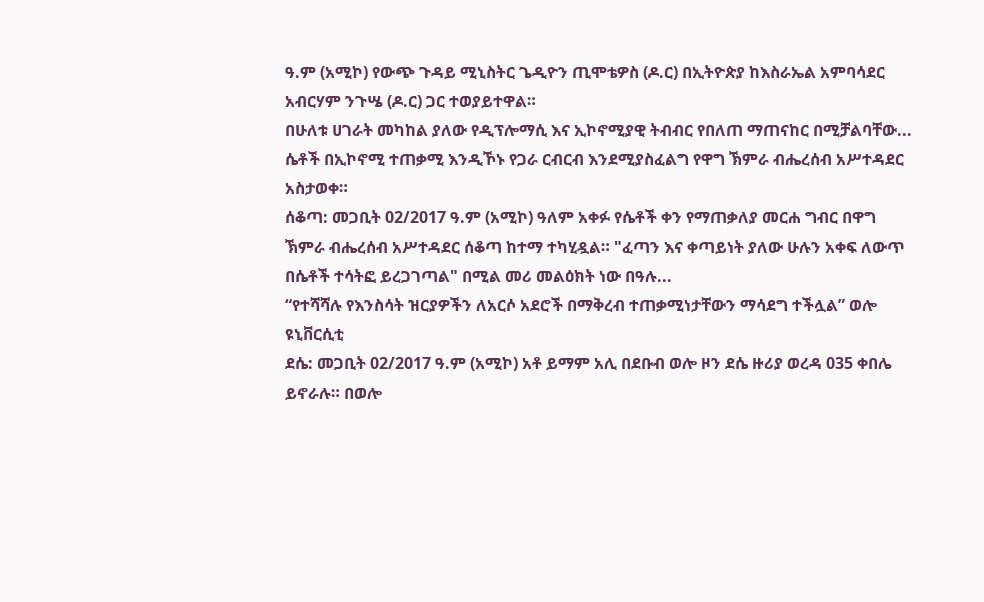ዓ.ም (አሚኮ) የውጭ ጉዳይ ሚኒስትር ጌዲዮን ጢሞቴዎስ (ዶ.ር) በኢትዮጵያ ከእስራኤል አምባሳደር አብርሃም ንጉሤ (ዶ.ር) ጋር ተወያይተዋል።
በሁለቱ ሀገራት መካከል ያለው የዲፕሎማሲ እና ኢኮኖሚያዊ ትብብር የበለጠ ማጠናከር በሚቻልባቸው...
ሴቶች በኢኮኖሚ ተጠቃሚ እንዲኾኑ የጋራ ርብርብ እንደሚያስፈልግ የዋግ ኽምራ ብሔረሰብ አሥተዳደር አስታወቀ።
ሰቆጣ: መጋቢት 02/2017 ዓ.ም (አሚኮ) ዓለም አቀፉ የሴቶች ቀን የማጠቃለያ መርሐ ግብር በዋግ ኽምራ ብሔረሰብ አሥተዳደር ሰቆጣ ከተማ ተካሂዷል። "ፈጣን እና ቀጣይነት ያለው ሁሉን አቀፍ ለውጥ በሴቶች ተሳትፎ ይረጋገጣል" በሚል መሪ መልዕክት ነው በዓሉ...
“የተሻሻሉ የእንስሳት ዝርያዎችን ለአርሶ አደሮች በማቅረብ ተጠቃሚነታቸውን ማሳደግ ተችሏል” ወሎ ዩኒቨርሲቲ
ደሴ: መጋቢት 02/2017 ዓ.ም (አሚኮ) አቶ ይማም አሊ በደቡብ ወሎ ዞን ደሴ ዙሪያ ወረዳ 035 ቀበሌ ይኖራሉ። በወሎ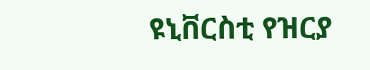ዩኒቨርስቲ የዝርያ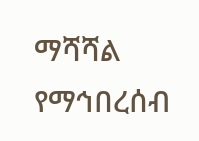ማሻሻል የማኅበረሰብ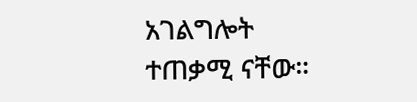አገልግሎት ተጠቃሚ ናቸው።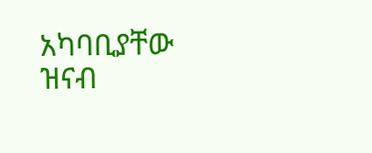አካባቢያቸው ዝናብ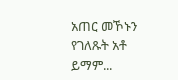አጠር መኾኑን የገለጹት አቶ ይማም...